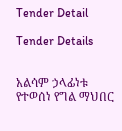Tender Detail

Tender Details


አልሳም ኃላፊነቱ የተወሰነ የግል ማህበር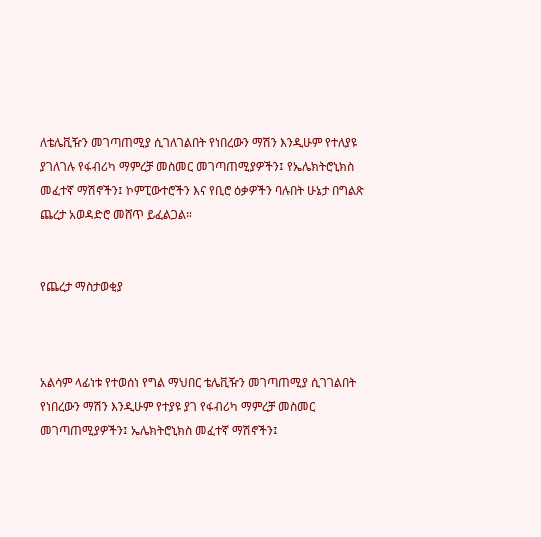ለቴሌቪዥን መገጣጠሚያ ሲገለገልበት የነበረውን ማሽን እንዲሁም የተለያዩ ያገለገሉ የፋብሪካ ማምረቻ መስመር መገጣጠሚያዎችን፤ የኤሌክትሮኒክስ መፈተኛ ማሽኖችን፤ ኮምፒውተሮችን እና የቢሮ ዕቃዎችን ባሉበት ሁኔታ በግልጽ ጨረታ አወዳድሮ መሸጥ ይፈልጋል።


የጨረታ ማስታወቂያ



አልሳም ላፊነቱ የተወሰነ የግል ማህበር ቴሌቪዥን መገጣጠሚያ ሲገገልበት የነበረውን ማሽን እንዲሁም የተያዩ ያገ የፋብሪካ ማምረቻ መስመር መገጣጠሚያዎችን፤ ኤሌክትሮኒክስ መፈተኛ ማሽኖችን፤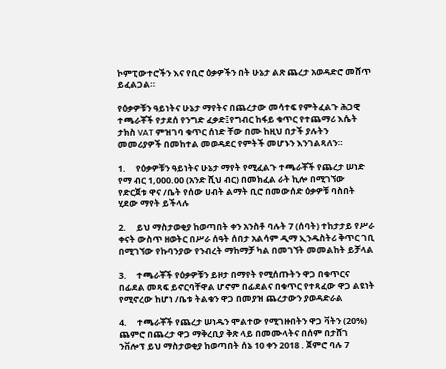ኮምፒውተሮችን እና የቢሮ ዕቃዎችን በት ሁኔታ ልጽ ጨረታ አወዳድሮ መሸጥ ይፈልጋል።

የዕቃዎቹን ዓይነትና ሁኔታ ማየትና በጨረታው መሳተፍ የምትፈልጉ ሕጋዊ ተጫራቾች የታደሰ የንግድ ፈቃድ፤የግብር ከፋይ ቁጥር የተጨማሪ እሴት ታክስ VAT ምዝገባ ቁጥር ሰነድ ቸው በሙ ከዚህ በታች ያሉትን መመሪያዎች በመከተል መወዳደር የምትች መሆኑን እንገልጻለን።

1.     የዕቃዎቹን ዓይነትና ሁኔታ ማየት የሚፈልጉ ተጫራቾች የጨረታ ሠነድ የማ ብር 1,000.00 (አንድ ሺህ ብር) በመክፈል ራት ኪሎ በሚገኘው የድርጀቱ ዋና /ቤት የሰው ሀብት ልማት ቢሮ በመውሰድ ዕቃዎቹ ባስበት ሂደው ማየት ይችላሉ

2.     ይህ ማስታወቂያ ከወጣበት ቀን አንስቶ ባሉት 7 (ሰባት) ተከታታይ የሥራ ቀናት ውስጥ ዘወትር በሥራ ሰዓት ሰበታ አልሳም ዲማ ኢንዱስትሪ ቅጥር ገቢ በሚገኘው የኩባንያው የንብረት ማከማቻ ካል በመገኘት መመልከት ይቻላል

3.     ተጫራቾች የዕቃዎቹን ይዞታ በማየት የሚሰጡትን ዋጋ በቁጥርና በፊደል መጻፍ ይኖርባቸዋል ሆኖም በፊደልና በቁጥር የተጻፈው ዋጋ ልዩነት የሚኖረው ከሆነ /ቤቱ ትልቁን ዋጋ በመያዝ ጨረታውን ያወዳድራል

4.     ተጫራቾች የጨረታ ሠነዱን ሞልተው የሚገዙበትን ዋጋ ቫትን (20%) ጨምሮ በጨረታ ዋጋ ማቅረቢያ ቅጽ ላይ በመሙላትና በሰም በታሸገ ንቨሎፕ ይህ ማስታወቂያ ከወጣበት ሰኔ 10 ቀን 2018 . ጀምሮ ባሉ 7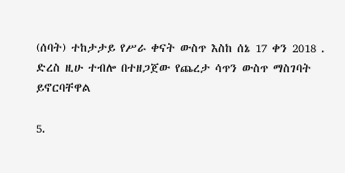(ሰባት) ተከታታይ የሥራ ቀናት ውስጥ እስከ ሰኔ 17 ቀን 2018 . ድረስ ዚሁ ተብሎ በተዘጋጀው የጨረታ ሳጥን ውስጥ ማስገባት ይኖርባቸዋል

5.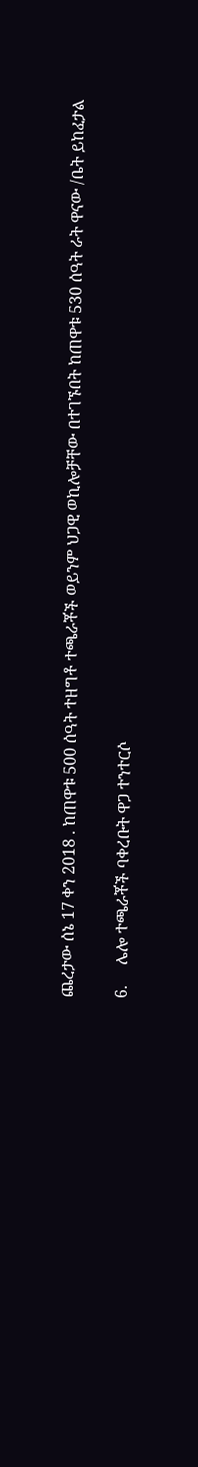ጨረታው ሰኔ 17 ቀን 2018 . ከጠዋቱ 500 ሰዓት ተዘግቶ ተጫራቾች ወይንም ህጋዊ ወኪሎቻቸው በተገኙበት ከጠዋቱ 530 ሰዓት ራት ዋናው /ቤት ይከፈታል

6.     ሌሎ ተጫራቾች ባቀረቡት ዋጋ ተንተርሶ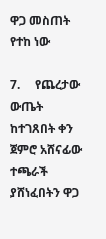ዋጋ መስጠት የተከ ነው

7.     የጨረታው ውጤት ከተገጸበት ቀን ጀምሮ አሸናፊው ተጫራች ያሸነፈበትን ዋጋ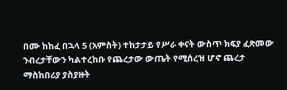በሙ ከከፈ በኋላ 5 (አምስት) ተከታታይ የሥራ ቀናት ውስጥ ክፍያ ፈጽመው ንብረታቸውን ካልተረከቡ የጨረታው ውጤት የሚሰረዝ ሆኖ ጨረታ ማስከበሪያ ያስያዙት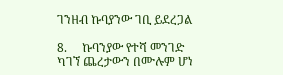ገንዘብ ኩባያንው ገቢ ይደረጋል

8.     ኩባንያው የተሻ መንገድ ካገኘ ጨረታውን በሙሉም ሆነ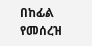በከፊል የመሰረዝ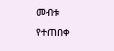መብቱ የተጠበቀ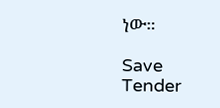ነው።

Save Tender